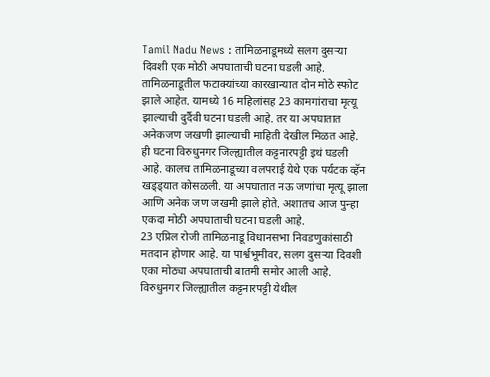Tamil Nadu News : तामिळनाडूमध्ये सलग दुसऱ्या दिवशी एक मोठी अपघाताची घटना घडली आहे. तामिळनाडूतील फटाक्यांच्या कारखान्यात दोन मोठे स्फोट झाले आहेत. यामध्ये 16 महिलांसह 23 कामगांराचा मृत्यू झाल्याची दुर्दैवी घटना घडली आहे. तर या अपघातात अनेकजण जखणी झाल्याची माहिती देखील मिळत आहे. ही घटना विरुधुनगर जिल्ह्यातील कट्टनारपट्टी इथं घडली आहे. कालच तामिळनाडूच्या वलपराई येथे एक पर्यटक व्हॅन खड्ड्यात कोसळली. या अपघातात नऊ जणांचा मृत्यू झाला आणि अनेक जण जखमी झाले होते. अशातच आज पुन्हा एकदा मोठी अपघाताची घटना घडली आहे.
23 एप्रिल रोजी तामिळनाडू विधानसभा निवडणुकांसाठी मतदान होणार आहे. या पार्श्वभूमीवर, सलग दुसऱ्या दिवशी एका मोठ्या अपघाताची बातमी समोर आली आहे. विरुधुनगर जिल्ह्यातील कट्टनारपट्टी येथील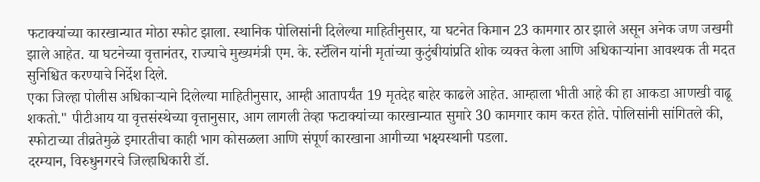फटाक्यांच्या कारखान्यात मोठा स्फोट झाला. स्थानिक पोलिसांनी दिलेल्या माहितीनुसार, या घटनेत किमान 23 कामगार ठार झाले असून अनेक जण जखमी झाले आहेत. या घटनेच्या वृत्तानंतर, राज्याचे मुख्यमंत्री एम. के. स्टॅलिन यांनी मृतांच्या कुटुंबीयांप्रति शोक व्यक्त केला आणि अधिकाऱ्यांना आवश्यक ती मदत सुनिश्चित करण्याचे निर्देश दिले.
एका जिल्हा पोलीस अधिकाऱ्याने दिलेल्या माहितीनुसार, आम्ही आतापर्यंत 19 मृतदेह बाहेर काढले आहेत. आम्हाला भीती आहे की हा आकडा आणखी वाढू शकतो." पीटीआय या वृत्तसंस्थेच्या वृत्तानुसार, आग लागली तेव्हा फटाक्यांच्या कारखान्यात सुमारे 30 कामगार काम करत होते. पोलिसांनी सांगितले की, स्फोटाच्या तीव्रतेमुळे इमारतीचा काही भाग कोसळला आणि संपूर्ण कारखाना आगीच्या भक्ष्यस्थानी पडला.
दरम्यान, विरुधुनगरचे जिल्हाधिकारी डॉ.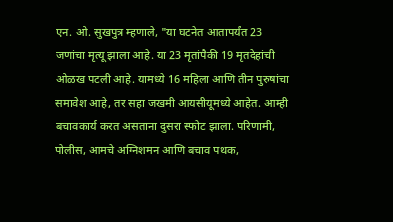एन. ओ. सुखपुत्र म्हणाले, "या घटनेत आतापर्यंत 23 जणांचा मृत्यू झाला आहे. या 23 मृतांपैकी 19 मृतदेहांची ओळख पटली आहे. यामध्ये 16 महिला आणि तीन पुरुषांचा समावेश आहे, तर सहा जखमी आयसीयूमध्ये आहेत. आम्ही बचावकार्य करत असताना दुसरा स्फोट झाला. परिणामी, पोलीस, आमचे अग्निशमन आणि बचाव पथक,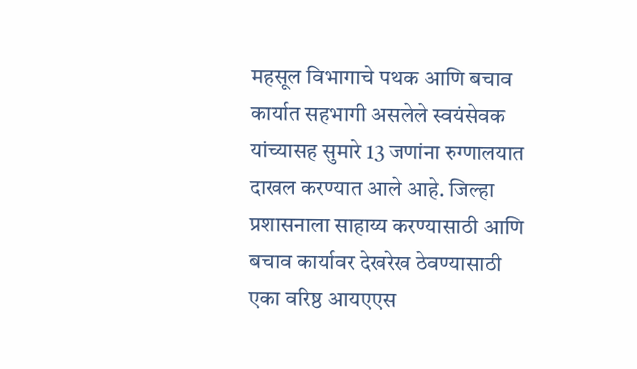महसूल विभागाचे पथक आणि बचाव कार्यात सहभागी असलेले स्वयंसेवक यांच्यासह सुमारे 13 जणांना रुग्णालयात दाखल करण्यात आले आहे. जिल्हा प्रशासनाला साहाय्य करण्यासाठी आणि बचाव कार्यावर देखरेख ठेवण्यासाठी एका वरिष्ठ आयएएस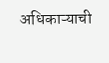अधिकाऱ्याची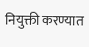नियुक्ती करण्यात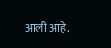आली आहे.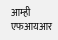आम्ही एफआयआर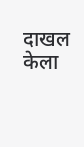दाखल केला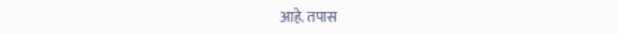आहे. तपास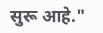सुरू आहे."